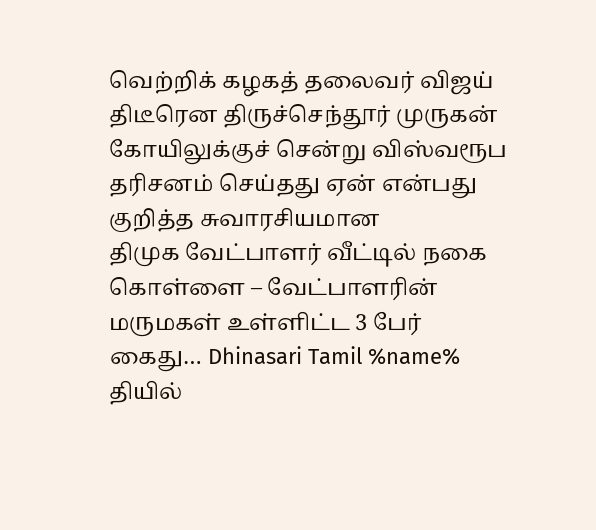வெற்றிக் கழகத் தலைவர் விஜய் திடீரென திருச்செந்தூர் முருகன் கோயிலுக்குச் சென்று விஸ்வரூப தரிசனம் செய்தது ஏன் என்பது குறித்த சுவாரசியமான
திமுக வேட்பாளர் வீட்டில் நகை கொள்ளை – வேட்பாளரின் மருமகள் உள்ளிட்ட 3 பேர் கைது… Dhinasari Tamil %name% தியில்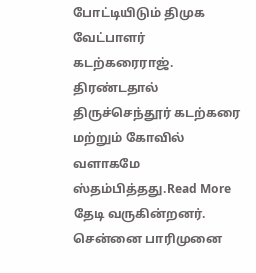போட்டியிடும் திமுக வேட்பாளர் கடற்கரைராஜ்.
திரண்டதால் திருச்செந்தூர் கடற்கரை மற்றும் கோவில் வளாகமே ஸ்தம்பித்தது.Read More
தேடி வருகின்றனர். சென்னை பாரிமுனை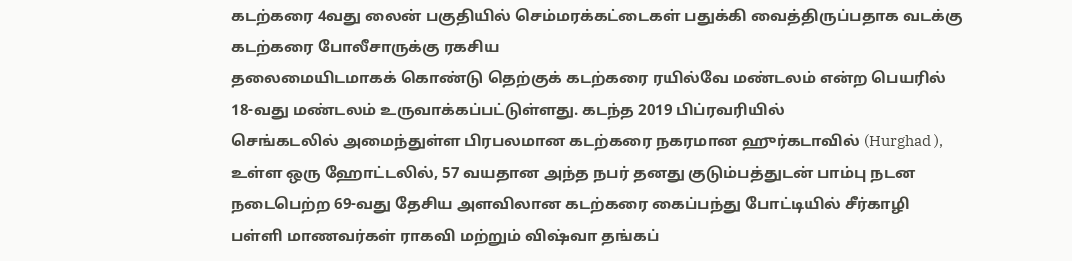கடற்கரை 4வது லைன் பகுதியில் செம்மரக்கட்டைகள் பதுக்கி வைத்திருப்பதாக வடக்கு கடற்கரை போலீசாருக்கு ரகசிய
தலைமையிடமாகக் கொண்டு தெற்குக் கடற்கரை ரயில்வே மண்டலம் என்ற பெயரில் 18-வது மண்டலம் உருவாக்கப்பட்டுள்ளது. கடந்த 2019 பிப்ரவரியில்
செங்கடலில் அமைந்துள்ள பிரபலமான கடற்கரை நகரமான ஹுர்கடாவில் (Hurghad ), உள்ள ஒரு ஹோட்டலில், 57 வயதான அந்த நபர் தனது குடும்பத்துடன் பாம்பு நடன
நடைபெற்ற 69-வது தேசிய அளவிலான கடற்கரை கைப்பந்து போட்டியில் சீர்காழி பள்ளி மாணவர்கள் ராகவி மற்றும் விஷ்வா தங்கப்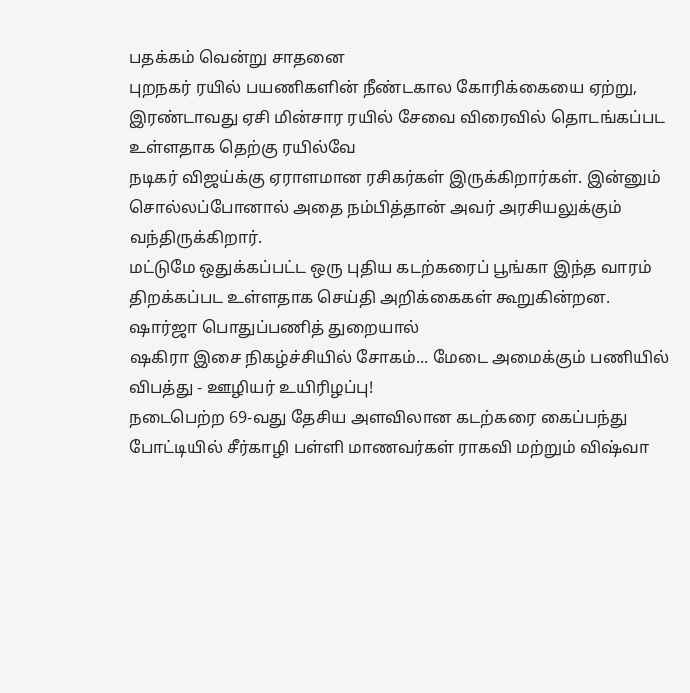பதக்கம் வென்று சாதனை
புறநகர் ரயில் பயணிகளின் நீண்டகால கோரிக்கையை ஏற்று, இரண்டாவது ஏசி மின்சார ரயில் சேவை விரைவில் தொடங்கப்பட உள்ளதாக தெற்கு ரயில்வே
நடிகர் விஜய்க்கு ஏராளமான ரசிகர்கள் இருக்கிறார்கள். இன்னும் சொல்லப்போனால் அதை நம்பித்தான் அவர் அரசியலுக்கும் வந்திருக்கிறார்.
மட்டுமே ஒதுக்கப்பட்ட ஒரு புதிய கடற்கரைப் பூங்கா இந்த வாரம் திறக்கப்பட உள்ளதாக செய்தி அறிக்கைகள் கூறுகின்றன. ஷார்ஜா பொதுப்பணித் துறையால்
ஷகிரா இசை நிகழ்ச்சியில் சோகம்... மேடை அமைக்கும் பணியில் விபத்து - ஊழியர் உயிரிழப்பு!
நடைபெற்ற 69-வது தேசிய அளவிலான கடற்கரை கைப்பந்து போட்டியில் சீர்காழி பள்ளி மாணவர்கள் ராகவி மற்றும் விஷ்வா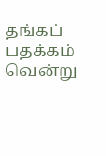தங்கப் பதக்கம் வென்று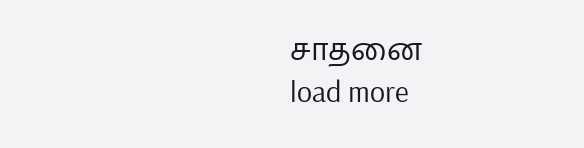சாதனை
load more